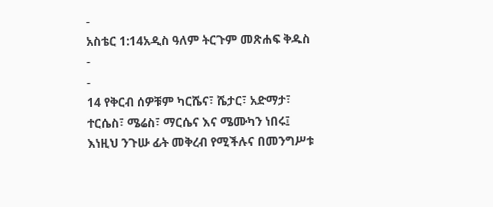-
አስቴር 1:14አዲስ ዓለም ትርጉም መጽሐፍ ቅዱስ
-
-
14 የቅርብ ሰዎቹም ካርሼና፣ ሼታር፣ አድማታ፣ ተርሴስ፣ ሜሬስ፣ ማርሴና እና ሜሙካን ነበሩ፤ እነዚህ ንጉሡ ፊት መቅረብ የሚችሉና በመንግሥቱ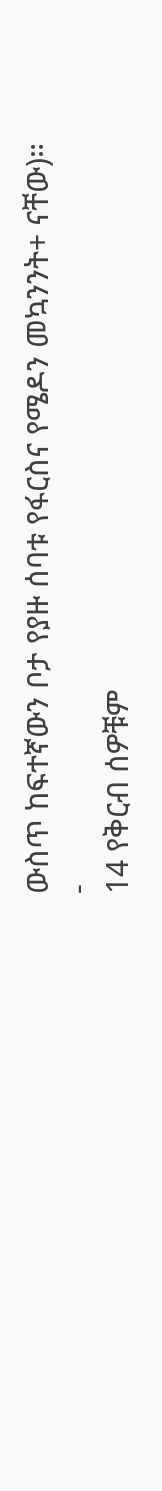ውስጥ ከፍተኛውን ቦታ የያዙ ሰባቱ የፋርስና የሜዶን መኳንንት+ ናቸው)።
-
14 የቅርብ ሰዎቹም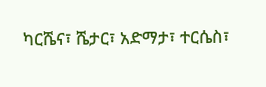ካርሼና፣ ሼታር፣ አድማታ፣ ተርሴስ፣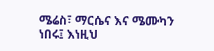ሜሬስ፣ ማርሴና እና ሜሙካን ነበሩ፤ እነዚህ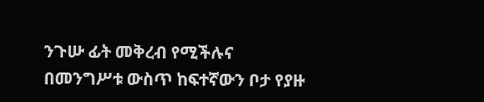ንጉሡ ፊት መቅረብ የሚችሉና በመንግሥቱ ውስጥ ከፍተኛውን ቦታ የያዙ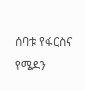ሰባቱ የፋርስና የሜዶን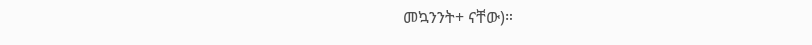መኳንንት+ ናቸው)።